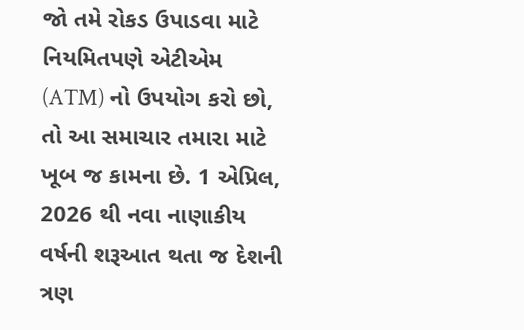જો તમે રોકડ ઉપાડવા માટે નિયમિતપણે એટીએમ (ATM) નો ઉપયોગ કરો છો, તો આ સમાચાર તમારા માટે ખૂબ જ કામના છે. 1 એપ્રિલ, 2026 થી નવા નાણાકીય વર્ષની શરૂઆત થતા જ દેશની ત્રણ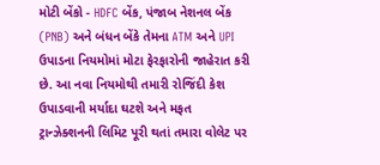મોટી બેંકો - HDFC બેંક, પંજાબ નેશનલ બેંક (PNB) અને બંધન બેંકે તેમના ATM અને UPI ઉપાડના નિયમોમાં મોટા ફેરફારોની જાહેરાત કરી છે. આ નવા નિયમોથી તમારી રોજિંદી કેશ ઉપાડવાની મર્યાદા ઘટશે અને મફત ટ્રાન્ઝેક્શનની લિમિટ પૂરી થતાં તમારા વોલેટ પર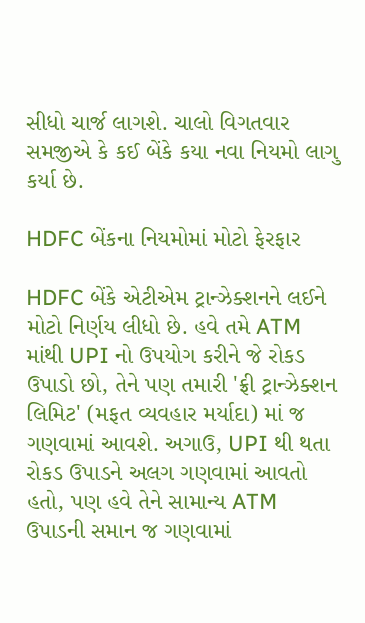સીધો ચાર્જ લાગશે. ચાલો વિગતવાર સમજીએ કે કઈ બેંકે કયા નવા નિયમો લાગુ કર્યા છે.

HDFC બેંકના નિયમોમાં મોટો ફેરફાર

HDFC બેંકે એટીએમ ટ્રાન્ઝેક્શનને લઈને મોટો નિર્ણય લીધો છે. હવે તમે ATM માંથી UPI નો ઉપયોગ કરીને જે રોકડ ઉપાડો છો, તેને પણ તમારી 'ફ્રી ટ્રાન્ઝેક્શન લિમિટ' (મફત વ્યવહાર મર્યાદા) માં જ ગણવામાં આવશે. અગાઉ, UPI થી થતા રોકડ ઉપાડને અલગ ગણવામાં આવતો હતો, પણ હવે તેને સામાન્ય ATM ઉપાડની સમાન જ ગણવામાં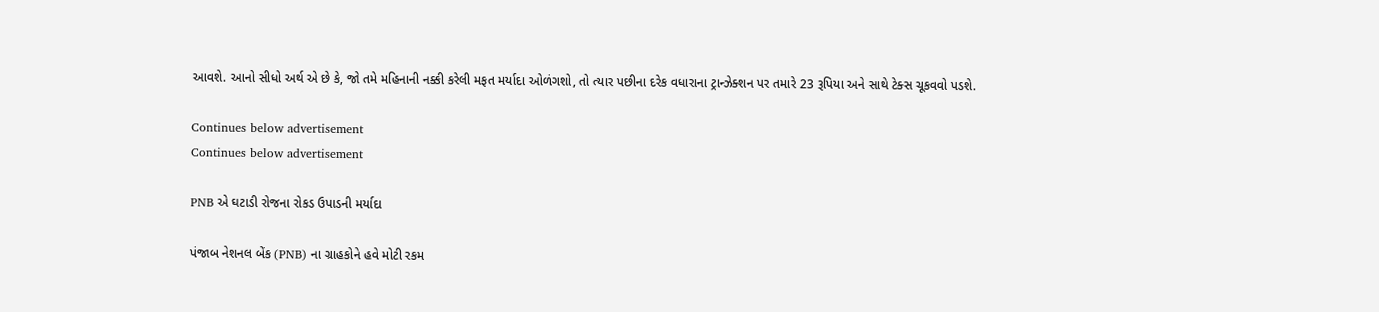આવશે. આનો સીધો અર્થ એ છે કે, જો તમે મહિનાની નક્કી કરેલી મફત મર્યાદા ઓળંગશો, તો ત્યાર પછીના દરેક વધારાના ટ્રાન્ઝેક્શન પર તમારે 23 રૂપિયા અને સાથે ટેક્સ ચૂકવવો પડશે.

Continues below advertisement
Continues below advertisement

PNB એ ઘટાડી રોજના રોકડ ઉપાડની મર્યાદા

પંજાબ નેશનલ બેંક (PNB) ના ગ્રાહકોને હવે મોટી રકમ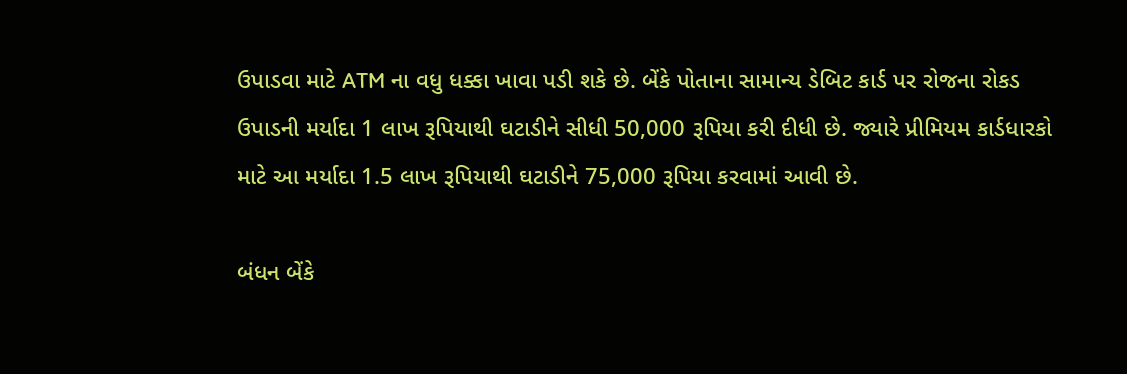ઉપાડવા માટે ATM ના વધુ ધક્કા ખાવા પડી શકે છે. બેંકે પોતાના સામાન્ય ડેબિટ કાર્ડ પર રોજના રોકડ ઉપાડની મર્યાદા 1 લાખ રૂપિયાથી ઘટાડીને સીધી 50,000 રૂપિયા કરી દીધી છે. જ્યારે પ્રીમિયમ કાર્ડધારકો માટે આ મર્યાદા 1.5 લાખ રૂપિયાથી ઘટાડીને 75,000 રૂપિયા કરવામાં આવી છે.

બંધન બેંકે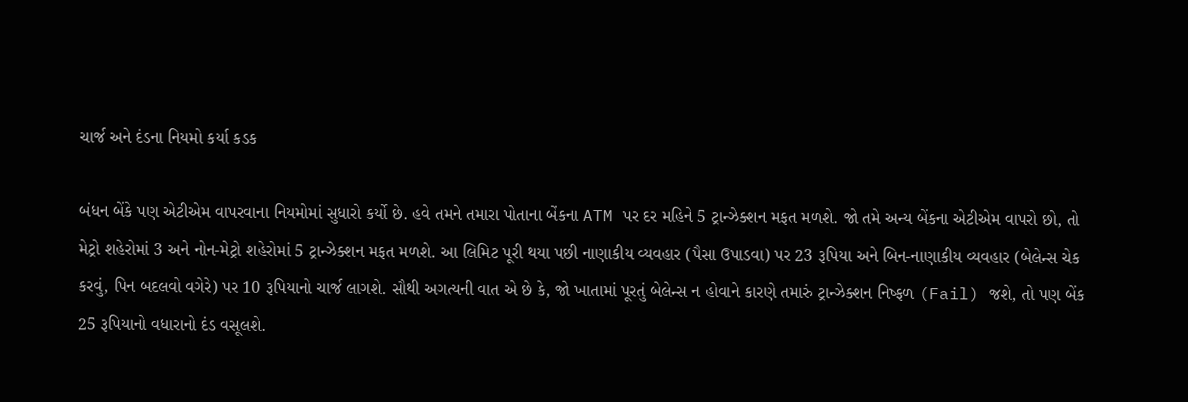ચાર્જ અને દંડના નિયમો કર્યા કડક

બંધન બેંકે પણ એટીએમ વાપરવાના નિયમોમાં સુધારો કર્યો છે. હવે તમને તમારા પોતાના બેંકના ATM પર દર મહિને 5 ટ્રાન્ઝેક્શન મફત મળશે. જો તમે અન્ય બેંકના એટીએમ વાપરો છો, તો મેટ્રો શહેરોમાં 3 અને નોન-મેટ્રો શહેરોમાં 5 ટ્રાન્ઝેક્શન મફત મળશે. આ લિમિટ પૂરી થયા પછી નાણાકીય વ્યવહાર (પૈસા ઉપાડવા) પર 23 રૂપિયા અને બિન-નાણાકીય વ્યવહાર (બેલેન્સ ચેક કરવું, પિન બદલવો વગેરે) પર 10 રૂપિયાનો ચાર્જ લાગશે. સૌથી અગત્યની વાત એ છે કે, જો ખાતામાં પૂરતું બેલેન્સ ન હોવાને કારણે તમારું ટ્રાન્ઝેક્શન નિષ્ફળ (Fail) જશે, તો પણ બેંક 25 રૂપિયાનો વધારાનો દંડ વસૂલશે.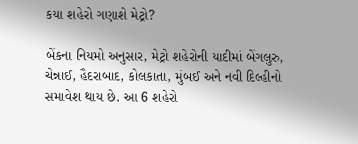કયા શહેરો ગણાશે મેટ્રો?

બેંકના નિયમો અનુસાર, મેટ્રો શહેરોની યાદીમાં બેંગલુરુ, ચેન્નાઈ, હૈદરાબાદ, કોલકાતા, મુંબઈ અને નવી દિલ્હીનો સમાવેશ થાય છે. આ 6 શહેરો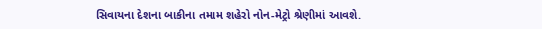સિવાયના દેશના બાકીના તમામ શહેરો નોન-મેટ્રો શ્રેણીમાં આવશે.